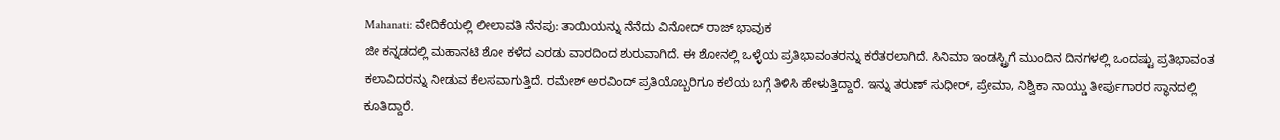Mahanati: ವೇದಿಕೆಯಲ್ಲಿ ಲೀಲಾವತಿ ನೆನಪು: ತಾಯಿಯನ್ನು ನೆನೆದು ವಿನೋದ್ ರಾಜ್ ಭಾವುಕ
ಜೀ ಕನ್ನಡದಲ್ಲಿ ಮಹಾನಟಿ ಶೋ ಕಳೆದ ಎರಡು ವಾರದಿಂದ ಶುರುವಾಗಿದೆ. ಈ ಶೋನಲ್ಲಿ ಒಳ್ಳೆಯ ಪ್ರತಿಭಾವಂತರನ್ನು ಕರೆತರಲಾಗಿದೆ. ಸಿನಿಮಾ ಇಂಡಸ್ಟ್ರಿಗೆ ಮುಂದಿನ ದಿನಗಳಲ್ಲಿ ಒಂದಷ್ಟು ಪ್ರತಿಭಾವಂತ ಕಲಾವಿದರನ್ನು ನೀಡುವ ಕೆಲಸವಾಗುತ್ತಿದೆ. ರಮೇಶ್ ಅರವಿಂದ್ ಪ್ರತಿಯೊಬ್ಬರಿಗೂ ಕಲೆಯ ಬಗ್ಗೆ ತಿಳಿಸಿ ಹೇಳುತ್ತಿದ್ದಾರೆ. ಇನ್ನು ತರುಣ್ ಸುಧೀರ್, ಪ್ರೇಮಾ, ನಿಶ್ವಿಕಾ ನಾಯ್ಡು ತೀರ್ಪುಗಾರರ ಸ್ಥಾನದಲ್ಲಿ ಕೂತಿದ್ದಾರೆ.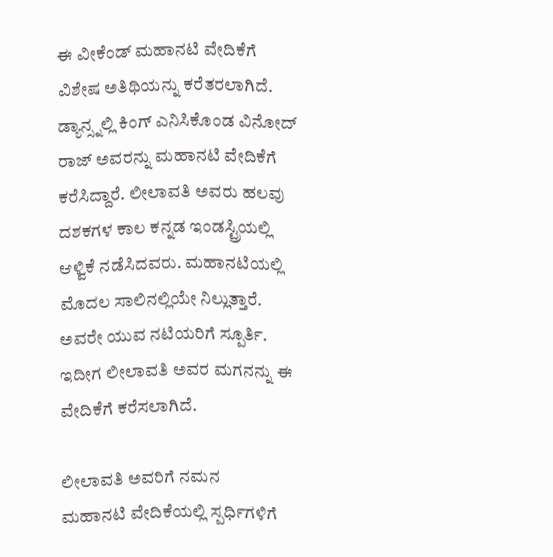ಈ ವೀಕೆಂಡ್ ಮಹಾನಟಿ ವೇದಿಕೆಗೆ ವಿಶೇಷ ಅತಿಥಿಯನ್ನು ಕರೆತರಲಾಗಿದೆ. ಡ್ಯಾನ್ಸ್ನಲ್ಲಿ ಕಿಂಗ್ ಎನಿಸಿಕೊಂಡ ವಿನೋದ್ ರಾಜ್ ಅವರನ್ನು ಮಹಾನಟಿ ವೇದಿಕೆಗೆ ಕರೆಸಿದ್ದಾರೆ. ಲೀಲಾವತಿ ಅವರು ಹಲವು ದಶಕಗಳ ಕಾಲ ಕನ್ನಡ ಇಂಡಸ್ಟ್ರಿಯಲ್ಲಿ ಆಳ್ವಿಕೆ ನಡೆಸಿದವರು. ಮಹಾನಟಿಯಲ್ಲಿ ಮೊದಲ ಸಾಲಿನಲ್ಲಿಯೇ ನಿಲ್ಲುತ್ತಾರೆ. ಅವರೇ ಯುವ ನಟಿಯರಿಗೆ ಸ್ಪೂರ್ತಿ. ಇದೀಗ ಲೀಲಾವತಿ ಅವರ ಮಗನನ್ನು ಈ ವೇದಿಕೆಗೆ ಕರೆಸಲಾಗಿದೆ.

ಲೀಲಾವತಿ ಅವರಿಗೆ ನಮನ
ಮಹಾನಟಿ ವೇದಿಕೆಯಲ್ಲಿ ಸ್ಪರ್ಧಿಗಳಿಗೆ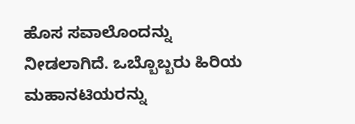ಹೊಸ ಸವಾಲೊಂದನ್ನು ನೀಡಲಾಗಿದೆ. ಒಬ್ಬೊಬ್ಬರು ಹಿರಿಯ ಮಹಾನಟಿಯರನ್ನು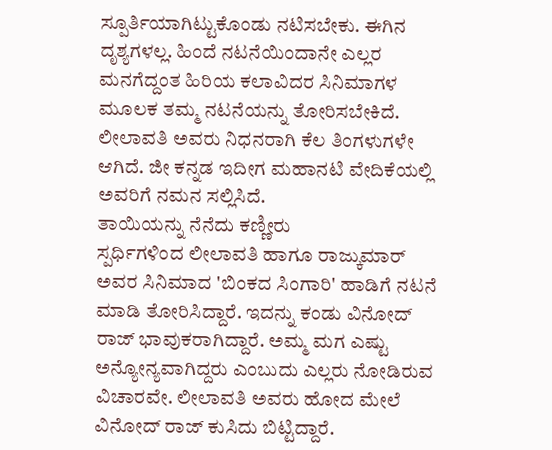ಸ್ಪೂರ್ತಿಯಾಗಿಟ್ಟುಕೊಂಡು ನಟಿಸಬೇಕು. ಈಗಿನ ದೃಶ್ಯಗಳಲ್ಲ. ಹಿಂದೆ ನಟನೆಯಿಂದಾನೇ ಎಲ್ಲರ ಮನಗೆದ್ದಂತ ಹಿರಿಯ ಕಲಾವಿದರ ಸಿನಿಮಾಗಳ ಮೂಲಕ ತಮ್ಮ ನಟನೆಯನ್ನು ತೋರಿಸಬೇಕಿದೆ. ಲೀಲಾವತಿ ಅವರು ನಿಧನರಾಗಿ ಕೆಲ ತಿಂಗಳುಗಳೇ ಆಗಿದೆ. ಜೀ ಕನ್ನಡ ಇದೀಗ ಮಹಾನಟಿ ವೇದಿಕೆಯಲ್ಲಿ ಅವರಿಗೆ ನಮನ ಸಲ್ಲಿಸಿದೆ.
ತಾಯಿಯನ್ನು ನೆನೆದು ಕಣ್ಣೀರು
ಸ್ಪರ್ಧಿಗಳಿಂದ ಲೀಲಾವತಿ ಹಾಗೂ ರಾಜ್ಕುಮಾರ್ ಅವರ ಸಿನಿಮಾದ 'ಬಿಂಕದ ಸಿಂಗಾರಿ' ಹಾಡಿಗೆ ನಟನೆ ಮಾಡಿ ತೋರಿಸಿದ್ದಾರೆ. ಇದನ್ನು ಕಂಡು ವಿನೋದ್ ರಾಜ್ ಭಾವುಕರಾಗಿದ್ದಾರೆ. ಅಮ್ಮ ಮಗ ಎಷ್ಟು ಅನ್ಯೋನ್ಯವಾಗಿದ್ದರು ಎಂಬುದು ಎಲ್ಲರು ನೋಡಿರುವ ವಿಚಾರವೇ. ಲೀಲಾವತಿ ಅವರು ಹೋದ ಮೇಲೆ ವಿನೋದ್ ರಾಜ್ ಕುಸಿದು ಬಿಟ್ಟಿದ್ದಾರೆ.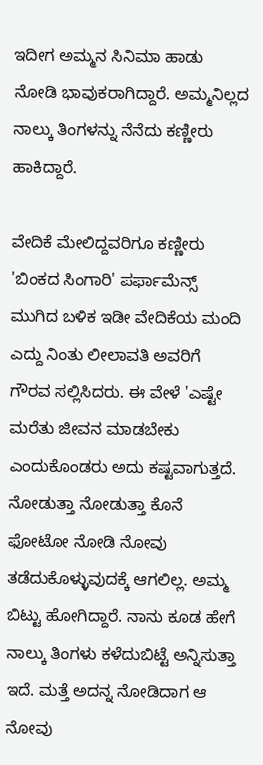ಇದೀಗ ಅಮ್ಮನ ಸಿನಿಮಾ ಹಾಡು ನೋಡಿ ಭಾವುಕರಾಗಿದ್ದಾರೆ. ಅಮ್ಮನಿಲ್ಲದ ನಾಲ್ಕು ತಿಂಗಳನ್ನು ನೆನೆದು ಕಣ್ಣೀರು ಹಾಕಿದ್ದಾರೆ.

ವೇದಿಕೆ ಮೇಲಿದ್ದವರಿಗೂ ಕಣ್ಣೀರು
'ಬಿಂಕದ ಸಿಂಗಾರಿ' ಪರ್ಫಾಮೆನ್ಸ್ ಮುಗಿದ ಬಳಿಕ ಇಡೀ ವೇದಿಕೆಯ ಮಂದಿ ಎದ್ದು ನಿಂತು ಲೀಲಾವತಿ ಅವರಿಗೆ ಗೌರವ ಸಲ್ಲಿಸಿದರು. ಈ ವೇಳೆ 'ಎಷ್ಟೇ ಮರೆತು ಜೀವನ ಮಾಡಬೇಕು ಎಂದುಕೊಂಡರು ಅದು ಕಷ್ಟವಾಗುತ್ತದೆ. ನೋಡುತ್ತಾ ನೋಡುತ್ತಾ ಕೊನೆ ಫೋಟೋ ನೋಡಿ ನೋವು ತಡೆದುಕೊಳ್ಳುವುದಕ್ಕೆ ಆಗಲಿಲ್ಲ. ಅಮ್ಮ ಬಿಟ್ಟು ಹೋಗಿದ್ದಾರೆ. ನಾನು ಕೂಡ ಹೇಗೆ ನಾಲ್ಕು ತಿಂಗಳು ಕಳೆದುಬಿಟ್ಟೆ ಅನ್ನಿಸುತ್ತಾ ಇದೆ. ಮತ್ತೆ ಅದನ್ನ ನೋಡಿದಾಗ ಆ ನೋವು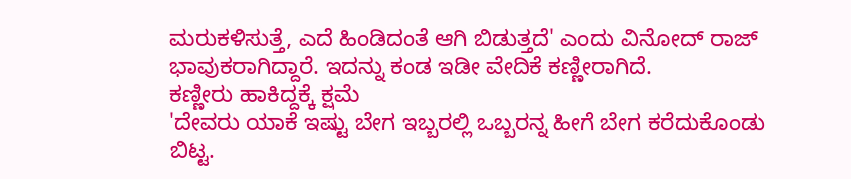ಮರುಕಳಿಸುತ್ತೆ, ಎದೆ ಹಿಂಡಿದಂತೆ ಆಗಿ ಬಿಡುತ್ತದೆ' ಎಂದು ವಿನೋದ್ ರಾಜ್ ಭಾವುಕರಾಗಿದ್ದಾರೆ. ಇದನ್ನು ಕಂಡ ಇಡೀ ವೇದಿಕೆ ಕಣ್ಣೀರಾಗಿದೆ.
ಕಣ್ಣೀರು ಹಾಕಿದ್ದಕ್ಕೆ ಕ್ಷಮೆ
'ದೇವರು ಯಾಕೆ ಇಷ್ಟು ಬೇಗ ಇಬ್ಬರಲ್ಲಿ ಒಬ್ಬರನ್ನ ಹೀಗೆ ಬೇಗ ಕರೆದುಕೊಂಡು ಬಿಟ್ಟ.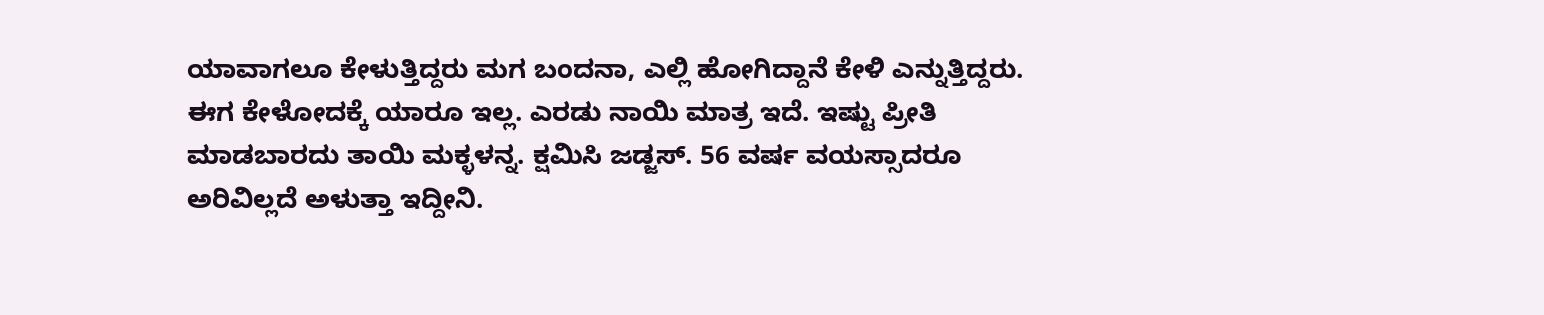ಯಾವಾಗಲೂ ಕೇಳುತ್ತಿದ್ದರು ಮಗ ಬಂದನಾ, ಎಲ್ಲಿ ಹೋಗಿದ್ದಾನೆ ಕೇಳಿ ಎನ್ನುತ್ತಿದ್ದರು. ಈಗ ಕೇಳೋದಕ್ಕೆ ಯಾರೂ ಇಲ್ಲ. ಎರಡು ನಾಯಿ ಮಾತ್ರ ಇದೆ. ಇಷ್ಟು ಪ್ರೀತಿ ಮಾಡಬಾರದು ತಾಯಿ ಮಕ್ಳಳನ್ನ. ಕ್ಷಮಿಸಿ ಜಡ್ಜಸ್. 56 ವರ್ಷ ವಯಸ್ಸಾದರೂ ಅರಿವಿಲ್ಲದೆ ಅಳುತ್ತಾ ಇದ್ದೀನಿ.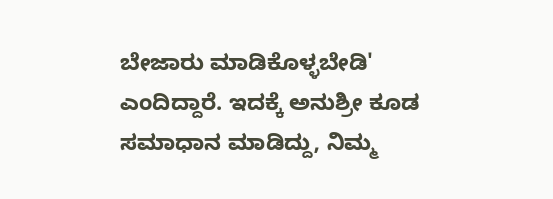ಬೇಜಾರು ಮಾಡಿಕೊಳ್ಳಬೇಡಿ' ಎಂದಿದ್ದಾರೆ. ಇದಕ್ಕೆ ಅನುಶ್ರೀ ಕೂಡ ಸಮಾಧಾನ ಮಾಡಿದ್ದು, ನಿಮ್ಮ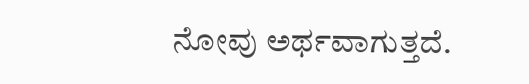ನೋವು ಅರ್ಥವಾಗುತ್ತದೆ.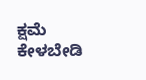ಕ್ಷಮೆ ಕೇಳಬೇಡಿ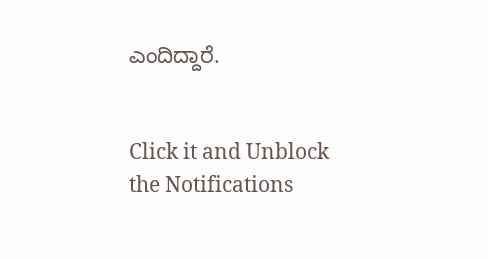ಎಂದಿದ್ದಾರೆ.


Click it and Unblock the Notifications